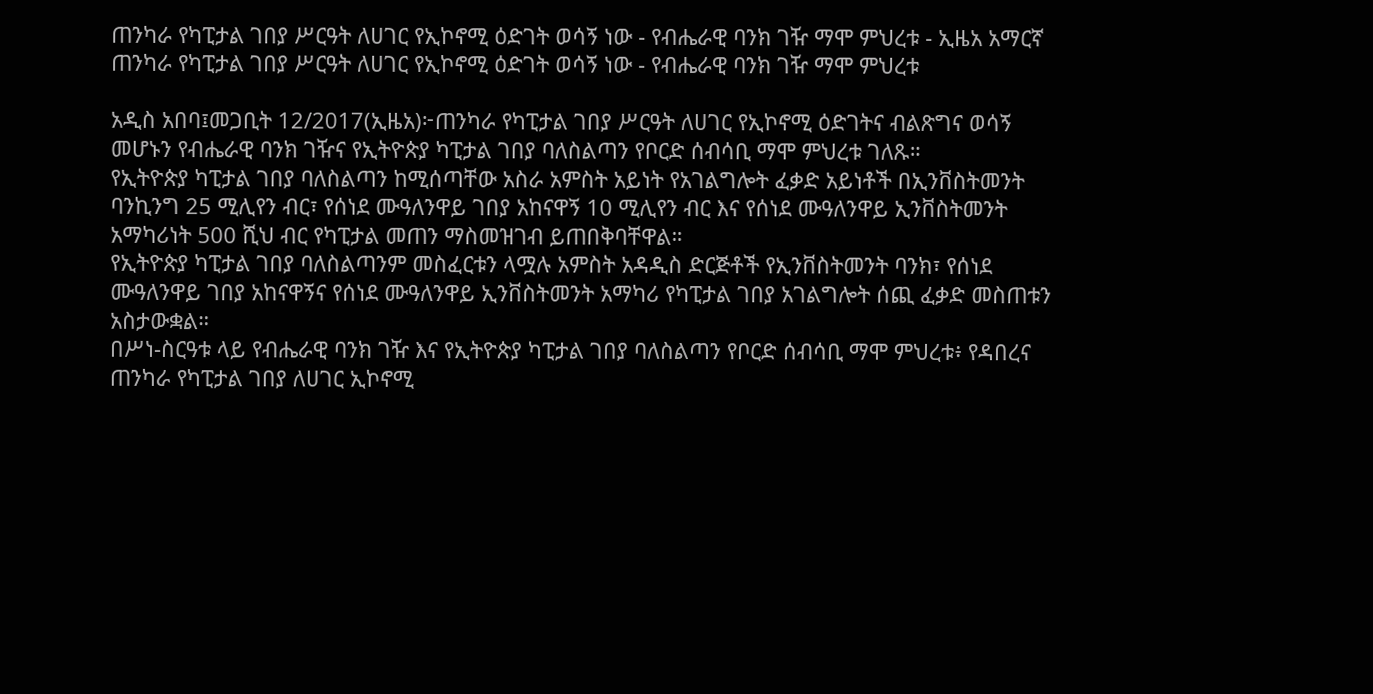ጠንካራ የካፒታል ገበያ ሥርዓት ለሀገር የኢኮኖሚ ዕድገት ወሳኝ ነው - የብሔራዊ ባንክ ገዥ ማሞ ምህረቱ - ኢዜአ አማርኛ
ጠንካራ የካፒታል ገበያ ሥርዓት ለሀገር የኢኮኖሚ ዕድገት ወሳኝ ነው - የብሔራዊ ባንክ ገዥ ማሞ ምህረቱ

አዲስ አበባ፤መጋቢት 12/2017(ኢዜአ)፦ጠንካራ የካፒታል ገበያ ሥርዓት ለሀገር የኢኮኖሚ ዕድገትና ብልጽግና ወሳኝ መሆኑን የብሔራዊ ባንክ ገዥና የኢትዮጵያ ካፒታል ገበያ ባለስልጣን የቦርድ ሰብሳቢ ማሞ ምህረቱ ገለጹ።
የኢትዮጵያ ካፒታል ገበያ ባለስልጣን ከሚሰጣቸው አስራ አምስት አይነት የአገልግሎት ፈቃድ አይነቶች በኢንቨስትመንት ባንኪንግ 25 ሚሊየን ብር፣ የሰነደ ሙዓለንዋይ ገበያ አከናዋኝ 10 ሚሊየን ብር እና የሰነደ ሙዓለንዋይ ኢንቨስትመንት አማካሪነት 500 ሺህ ብር የካፒታል መጠን ማስመዝገብ ይጠበቅባቸዋል።
የኢትዮጵያ ካፒታል ገበያ ባለስልጣንም መስፈርቱን ላሟሉ አምስት አዳዲስ ድርጅቶች የኢንቨስትመንት ባንክ፣ የሰነደ ሙዓለንዋይ ገበያ አከናዋኝና የሰነደ ሙዓለንዋይ ኢንቨስትመንት አማካሪ የካፒታል ገበያ አገልግሎት ሰጪ ፈቃድ መስጠቱን አስታውቋል።
በሥነ-ስርዓቱ ላይ የብሔራዊ ባንክ ገዥ እና የኢትዮጵያ ካፒታል ገበያ ባለስልጣን የቦርድ ሰብሳቢ ማሞ ምህረቱ፥ የዳበረና ጠንካራ የካፒታል ገበያ ለሀገር ኢኮኖሚ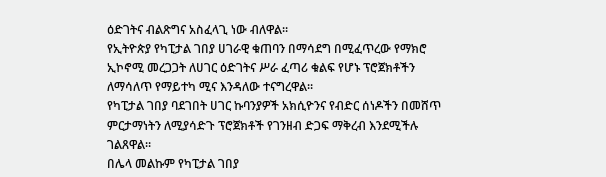ዕድገትና ብልጽግና አስፈላጊ ነው ብለዋል።
የኢትዮጵያ የካፒታል ገበያ ሀገራዊ ቁጠባን በማሳደግ በሚፈጥረው የማክሮ ኢኮኖሚ መረጋጋት ለሀገር ዕድገትና ሥራ ፈጣሪ ቁልፍ የሆኑ ፕሮጀክቶችን ለማሳለጥ የማይተካ ሚና እንዳለው ተናግረዋል።
የካፒታል ገበያ ባደገበት ሀገር ኩባንያዎች አክሲዮንና የብድር ሰነዶችን በመሸጥ ምርታማነትን ለሚያሳድጉ ፕሮጀክቶች የገንዘብ ድጋፍ ማቅረብ እንደሚችሉ ገልጸዋል።
በሌላ መልኩም የካፒታል ገበያ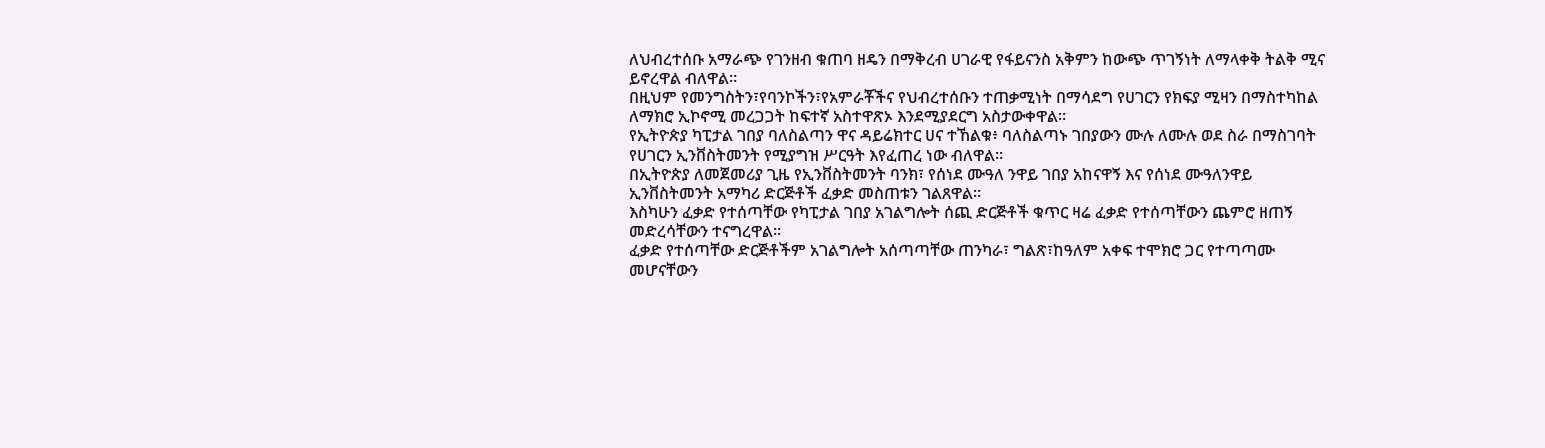ለህብረተሰቡ አማራጭ የገንዘብ ቁጠባ ዘዴን በማቅረብ ሀገራዊ የፋይናንስ አቅምን ከውጭ ጥገኝነት ለማላቀቅ ትልቅ ሚና ይኖረዋል ብለዋል።
በዚህም የመንግስትን፣የባንኮችን፣የአምራቾችና የህብረተሰቡን ተጠቃሚነት በማሳደግ የሀገርን የክፍያ ሚዛን በማስተካከል ለማክሮ ኢኮኖሚ መረጋጋት ከፍተኛ አስተዋጽኦ እንደሚያደርግ አስታውቀዋል።
የኢትዮጵያ ካፒታል ገበያ ባለስልጣን ዋና ዳይሬክተር ሀና ተኸልቁ፥ ባለስልጣኑ ገበያውን ሙሉ ለሙሉ ወደ ስራ በማስገባት የሀገርን ኢንቨስትመንት የሚያግዝ ሥርዓት እየፈጠረ ነው ብለዋል።
በኢትዮጵያ ለመጀመሪያ ጊዜ የኢንቨስትመንት ባንክ፣ የሰነደ ሙዓለ ንዋይ ገበያ አከናዋኝ እና የሰነደ ሙዓለንዋይ ኢንቨስትመንት አማካሪ ድርጅቶች ፈቃድ መስጠቱን ገልጸዋል።
እስካሁን ፈቃድ የተሰጣቸው የካፒታል ገበያ አገልግሎት ሰጪ ድርጅቶች ቁጥር ዛሬ ፈቃድ የተሰጣቸውን ጨምሮ ዘጠኝ መድረሳቸውን ተናግረዋል።
ፈቃድ የተሰጣቸው ድርጅቶችም አገልግሎት አሰጣጣቸው ጠንካራ፣ ግልጽ፣ከዓለም አቀፍ ተሞክሮ ጋር የተጣጣሙ መሆናቸውን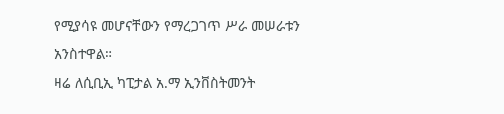የሚያሳዩ መሆናቸውን የማረጋገጥ ሥራ መሠራቱን አንስተዋል።
ዛሬ ለሲቢኢ ካፒታል አ.ማ ኢንቨስትመንት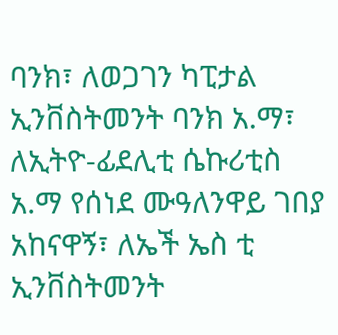ባንክ፣ ለወጋገን ካፒታል ኢንቨስትመንት ባንክ አ.ማ፣ ለኢትዮ-ፊደሊቲ ሴኩሪቲስ አ.ማ የሰነደ ሙዓለንዋይ ገበያ አከናዋኝ፣ ለኤች ኤስ ቲ ኢንቨስትመንት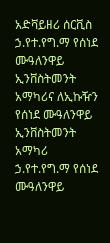አድቫይዘሪ ሰርቪስ ኃ.የተ.የግ.ማ የሰነደ ሙዓለንዋይ ኢንቨስትመንት አማካሪና ለኢኩዥን የሰነደ ሙዓለንዋይ ኢንቨስትመንት አማካሪ ኃ.የተ.የግ.ማ የሰነደ ሙዓለንዋይ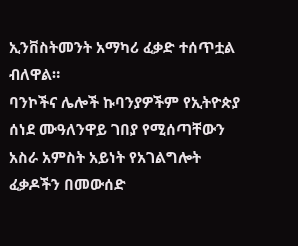ኢንቨስትመንት አማካሪ ፈቃድ ተሰጥቷል ብለዋል።
ባንኮችና ሌሎች ኩባንያዎችም የኢትዮጵያ ሰነደ ሙዓለንዋይ ገበያ የሚሰጣቸውን አስራ አምስት አይነት የአገልግሎት ፈቃዶችን በመውሰድ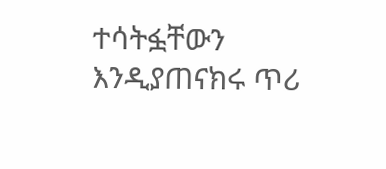ተሳትፏቸውን እንዲያጠናክሩ ጥሪ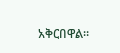አቅርበዋል።